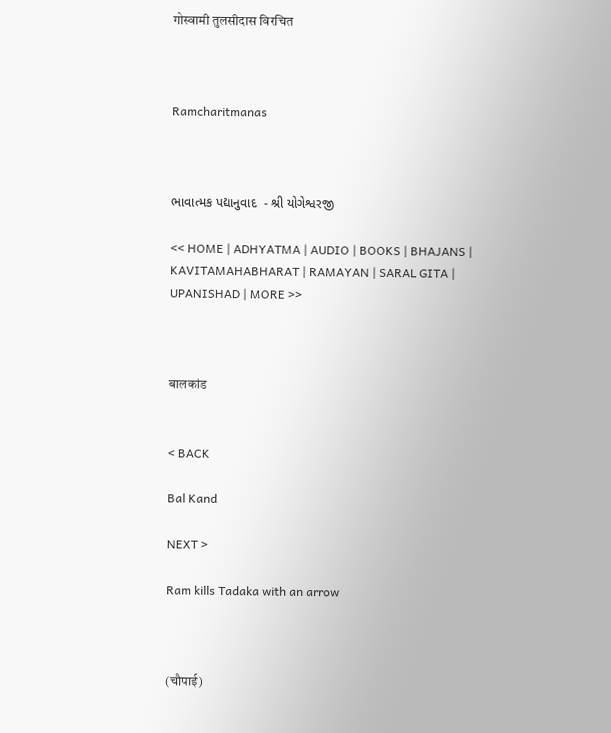गोस्वामी तुलसीदास विरचित



Ramcharitmanas



ભાવાત્મક પદ્યાનુવાદ  - શ્રી યોગેશ્વરજી

<< HOME | ADHYATMA | AUDIO | BOOKS | BHAJANS | KAVITAMAHABHARAT | RAMAYAN | SARAL GITA | UPANISHAD | MORE >>



बालकांड


< BACK

Bal Kand

NEXT >

Ram kills Tadaka with an arrow



(चौपाई)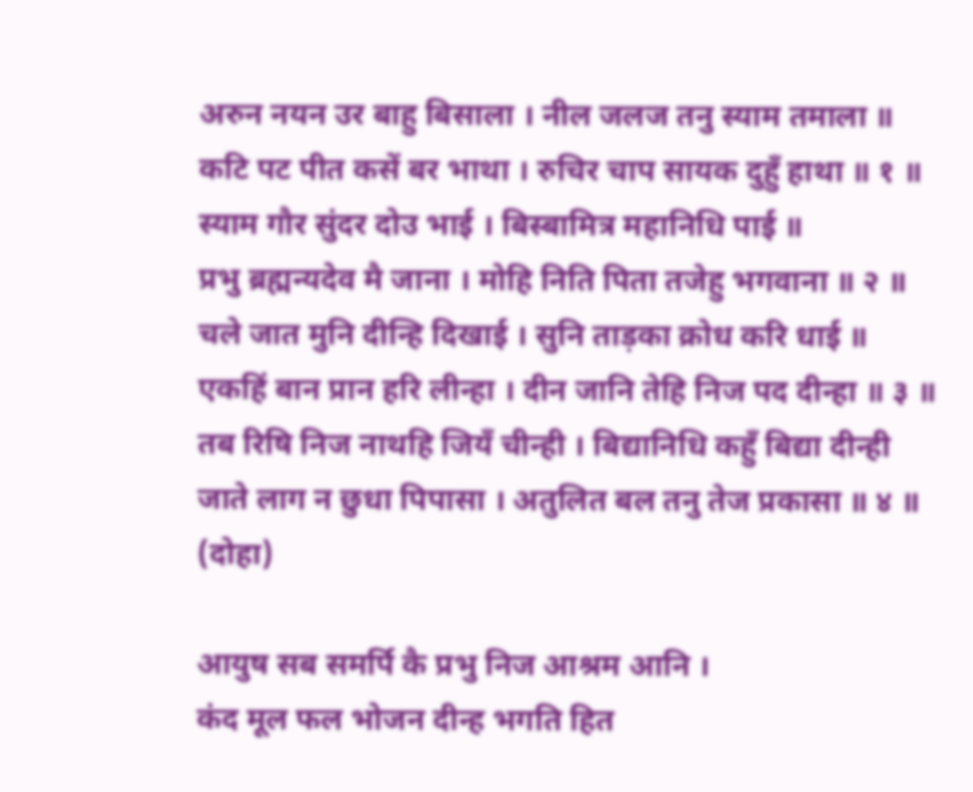अरुन नयन उर बाहु बिसाला । नील जलज तनु स्याम तमाला ॥
कटि पट पीत कसें बर भाथा । रुचिर चाप सायक दुहुँ हाथा ॥ १ ॥
स्याम गौर सुंदर दोउ भाई । बिस्बामित्र महानिधि पाई ॥
प्रभु ब्रह्मन्यदेव मै जाना । मोहि निति पिता तजेहु भगवाना ॥ २ ॥
चले जात मुनि दीन्हि दिखाई । सुनि ताड़का क्रोध करि धाई ॥
एकहिं बान प्रान हरि लीन्हा । दीन जानि तेहि निज पद दीन्हा ॥ ३ ॥
तब रिषि निज नाथहि जियँ चीन्ही । बिद्यानिधि कहुँ बिद्या दीन्ही
जाते लाग न छुधा पिपासा । अतुलित बल तनु तेज प्रकासा ॥ ४ ॥
(दोहा)

आयुष सब समर्पि कै प्रभु निज आश्रम आनि ।
कंद मूल फल भोजन दीन्ह भगति हित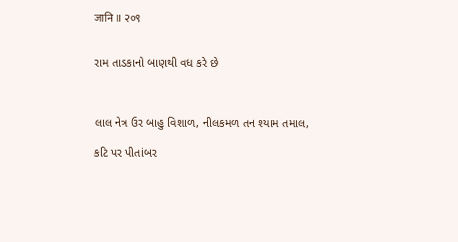जानि ॥ २०९


રામ તાડકાનો બાણથી વધ કરે છે



લાલ નેત્ર ઉર બાહુ વિશાળ, નીલકમળ તન શ્યામ તમાલ,

કટિ પર પીતાંબર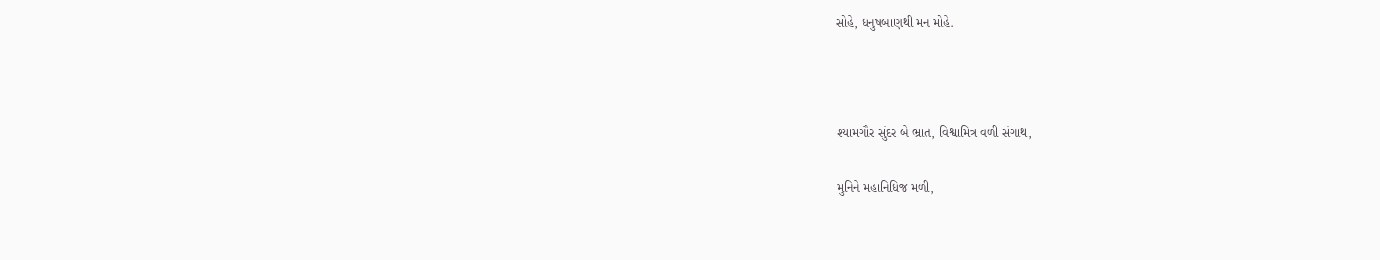સોહે, ધનુષબાણથી મન મોહે.



શ્યામગૌર સુંદર બે ભ્રાત, વિશ્વામિત્ર વળી સંગાથ,

મુનિને મહાનિધિજ મળી,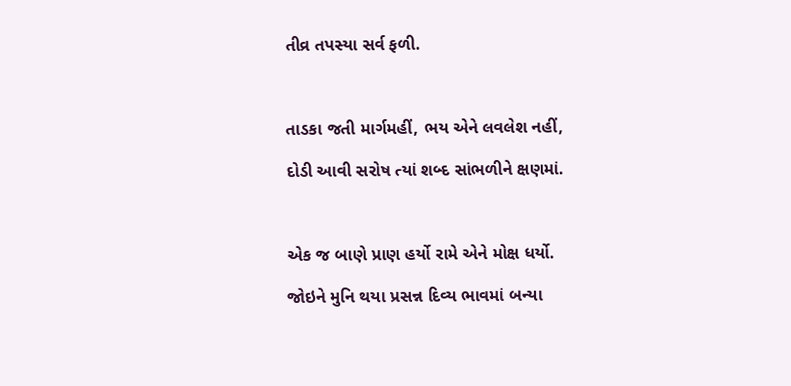તીવ્ર તપસ્યા સર્વ ફળી.



તાડકા જતી માર્ગમહીં, ભય એને લવલેશ નહીં,

દોડી આવી સરોષ ત્યાં શબ્દ સાંભળીને ક્ષણમાં.



એક જ બાણે પ્રાણ હર્યો રામે એને મોક્ષ ધર્યો.

જોઇને મુનિ થયા પ્રસન્ન દિવ્ય ભાવમાં બન્યા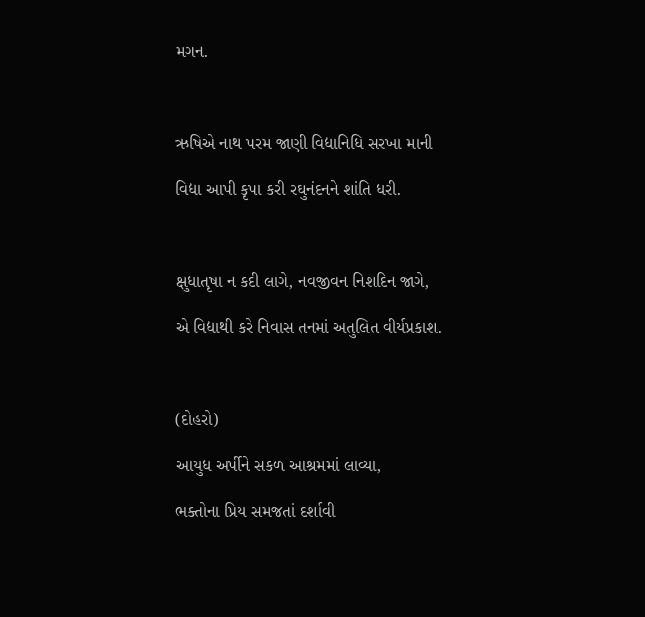મગન.



ઋષિએ નાથ પરમ જાણી વિદ્યાનિધિ સરખા માની

વિદ્યા આપી કૃપા કરી રઘુનંદનને શાંતિ ધરી.



ક્ષુધાતૃષા ન કદી લાગે, નવજીવન નિશદિન જાગે,

એ વિદ્યાથી કરે નિવાસ તનમાં અતુલિત વીર્યપ્રકાશ.



(દોહરો)

આયુધ અર્પીને સકળ આશ્રમમાં લાવ્યા,

ભક્તોના પ્રિય સમજતાં દર્શાવી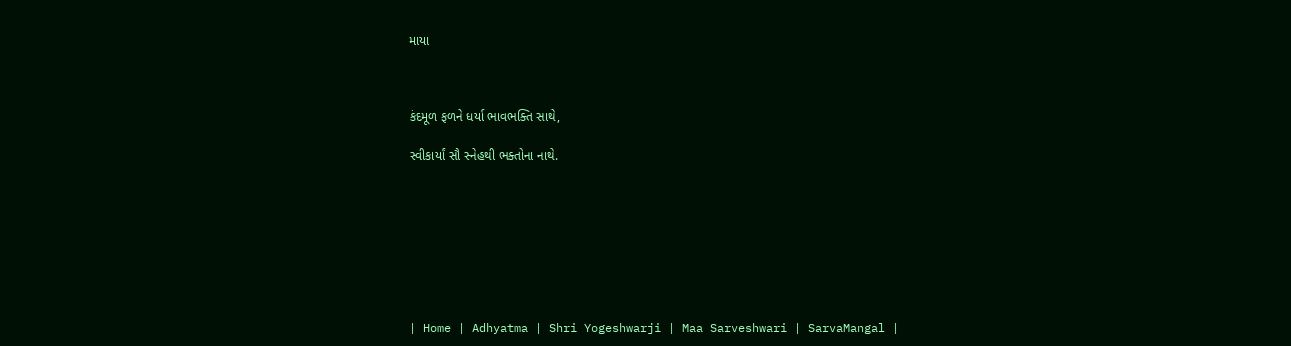માયા



કંદમૂળ ફળને ધર્યા ભાવભક્તિ સાથે,

સ્વીકાર્યાં સૌ સ્નેહથી ભક્તોના નાથે.








| Home | Adhyatma | Shri Yogeshwarji | Maa Sarveshwari | SarvaMangal |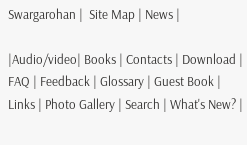Swargarohan |  Site Map | News |

|Audio/video| Books | Contacts | Download | FAQ | Feedback | Glossary | Guest Book | Links | Photo Gallery | Search | What's New? |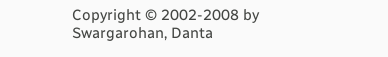Copyright © 2002-2008 by Swargarohan, Danta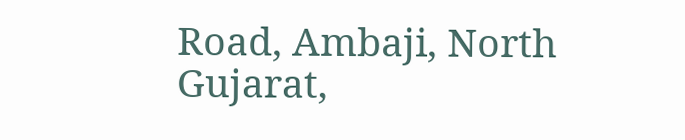Road, Ambaji, North Gujarat,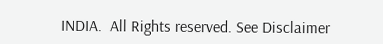INDIA.  All Rights reserved. See Disclaimer